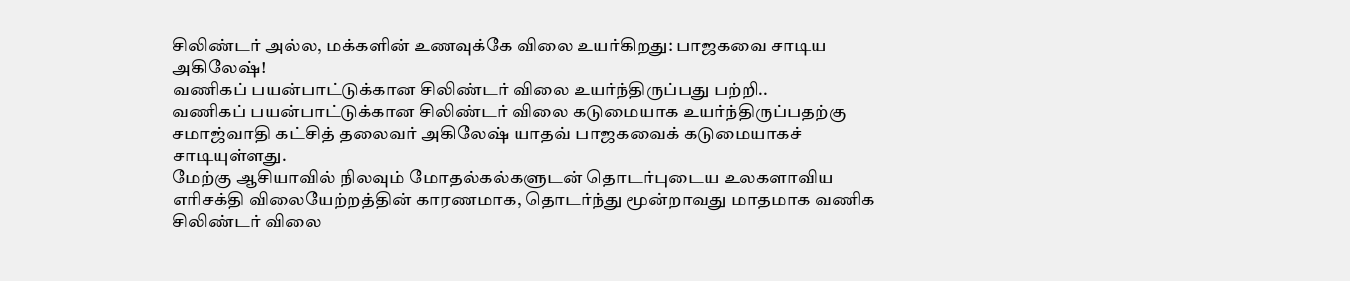சிலிண்டர் அல்ல, மக்களின் உணவுக்கே விலை உயர்கிறது: பாஜகவை சாடிய அகிலேஷ்!
வணிகப் பயன்பாட்டுக்கான சிலிண்டர் விலை உயர்ந்திருப்பது பற்றி..
வணிகப் பயன்பாட்டுக்கான சிலிண்டர் விலை கடுமையாக உயர்ந்திருப்பதற்கு சமாஜ்வாதி கட்சித் தலைவர் அகிலேஷ் யாதவ் பாஜகவைக் கடுமையாகச் சாடியுள்ளது.
மேற்கு ஆசியாவில் நிலவும் மோதல்கல்களுடன் தொடர்புடைய உலகளாவிய எரிசக்தி விலையேற்றத்தின் காரணமாக, தொடர்ந்து மூன்றாவது மாதமாக வணிக சிலிண்டர் விலை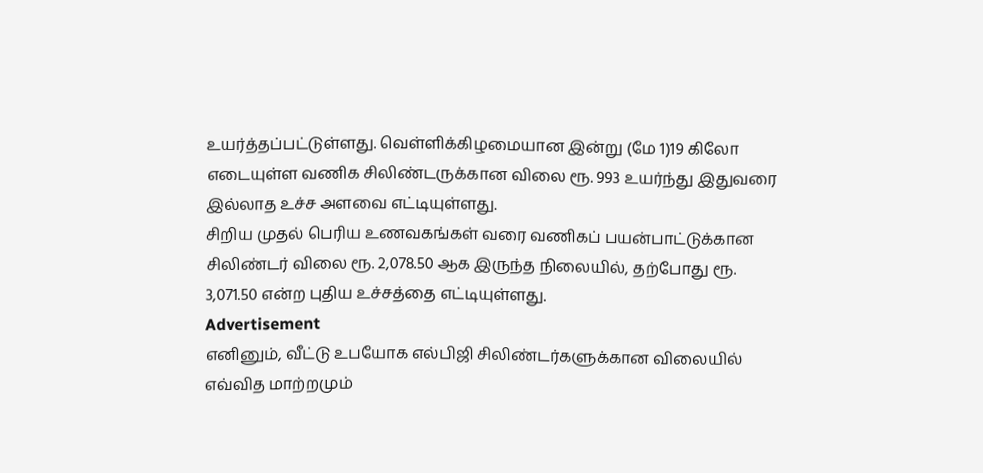உயர்த்தப்பட்டுள்ளது. வெள்ளிக்கிழமையான இன்று (மே 1)19 கிலோ எடையுள்ள வணிக சிலிண்டருக்கான விலை ரூ. 993 உயர்ந்து இதுவரை இல்லாத உச்ச அளவை எட்டியுள்ளது.
சிறிய முதல் பெரிய உணவகங்கள் வரை வணிகப் பயன்பாட்டுக்கான சிலிண்டர் விலை ரூ. 2,078.50 ஆக இருந்த நிலையில், தற்போது ரூ. 3,071.50 என்ற புதிய உச்சத்தை எட்டியுள்ளது.
Advertisement
எனினும், வீட்டு உபயோக எல்பிஜி சிலிண்டர்களுக்கான விலையில் எவ்வித மாற்றமும்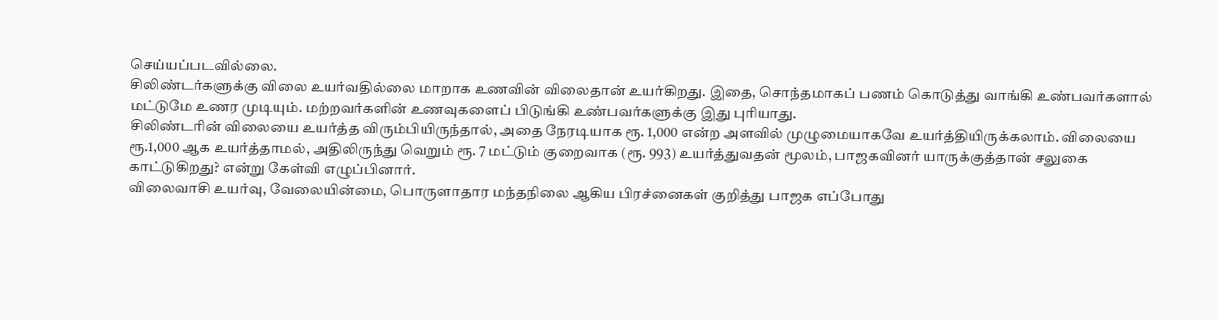செய்யப்படவில்லை.
சிலிண்டர்களுக்கு விலை உயர்வதில்லை மாறாக உணவின் விலைதான் உயர்கிறது. இதை, சொந்தமாகப் பணம் கொடுத்து வாங்கி உண்பவர்களால் மட்டுமே உணர முடியும். மற்றவர்களின் உணவுகளைப் பிடுங்கி உண்பவர்களுக்கு இது புரியாது.
சிலிண்டரின் விலையை உயர்த்த விரும்பியிருந்தால், அதை நேரடியாக ரூ. 1,000 என்ற அளவில் முழுமையாகவே உயர்த்தியிருக்கலாம். விலையை ரூ.1,000 ஆக உயர்த்தாமல், அதிலிருந்து வெறும் ரூ. 7 மட்டும் குறைவாக (ரூ. 993) உயர்த்துவதன் மூலம், பாஜகவினர் யாருக்குத்தான் சலுகை காட்டுகிறது? என்று கேள்வி எழுப்பினார்.
விலைவாசி உயர்வு, வேலையின்மை, பொருளாதார மந்தநிலை ஆகிய பிரச்னைகள் குறித்து பாஜக எப்போது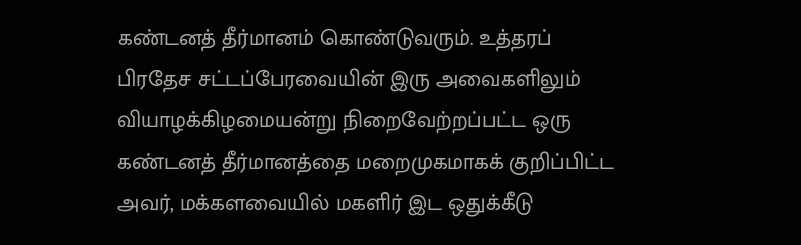கண்டனத் தீர்மானம் கொண்டுவரும். உத்தரப் பிரதேச சட்டப்பேரவையின் இரு அவைகளிலும் வியாழக்கிழமையன்று நிறைவேற்றப்பட்ட ஒரு கண்டனத் தீர்மானத்தை மறைமுகமாகக் குறிப்பிட்ட அவர், மக்களவையில் மகளிர் இட ஒதுக்கீடு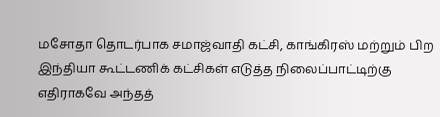மசோதா தொடர்பாக சமாஜ்வாதி கட்சி, காங்கிரஸ் மற்றும் பிற இந்தியா கூட்டணிக் கட்சிகள் எடுத்த நிலைப்பாட்டிற்கு எதிராகவே அந்தத்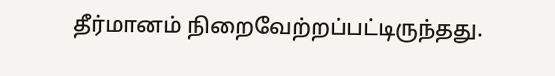தீர்மானம் நிறைவேற்றப்பட்டிருந்தது.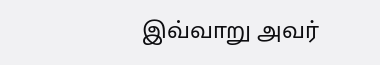இவ்வாறு அவர்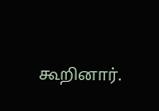கூறினார்.